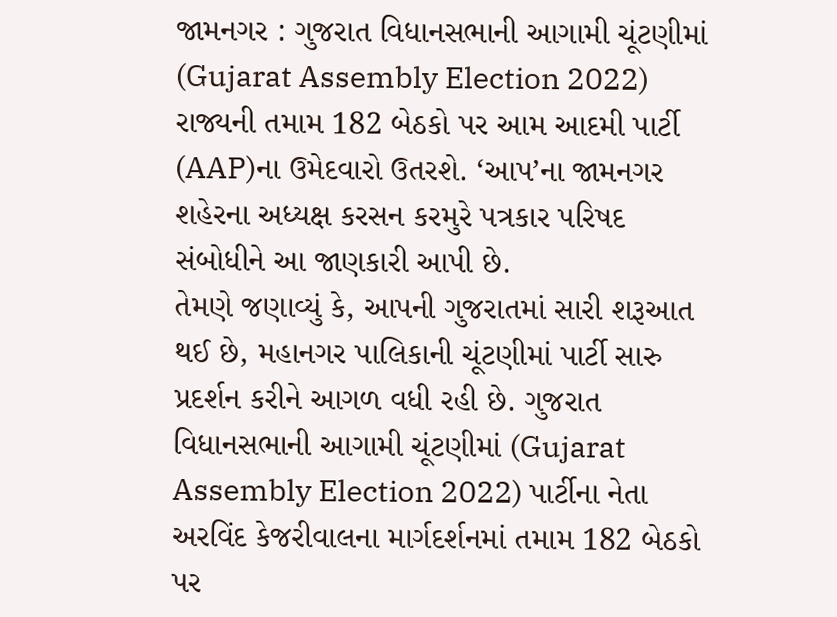જામનગર : ગુજરાત વિધાનસભાની આગામી ચૂંટણીમાં (Gujarat Assembly Election 2022) રાજ્યની તમામ 182 બેઠકો પર આમ આદમી પાર્ટી (AAP)ના ઉમેદવારો ઉતરશે. ‘આપ’ના જામનગર શહેરના અધ્યક્ષ કરસન કરમુરે પત્રકાર પરિષદ સંબોધીને આ જાણકારી આપી છે.
તેમણે જણાવ્યું કે, આપની ગુજરાતમાં સારી શરૂઆત થઈ છે, મહાનગર પાલિકાની ચૂંટણીમાં પાર્ટી સારુ પ્રદર્શન કરીને આગળ વધી રહી છે. ગુજરાત વિધાનસભાની આગામી ચૂંટણીમાં (Gujarat Assembly Election 2022) પાર્ટીના નેતા અરવિંદ કેજરીવાલના માર્ગદર્શનમાં તમામ 182 બેઠકો પર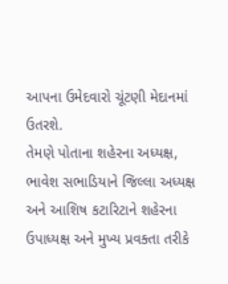આપના ઉમેદવારો ચૂંટણી મેદાનમાં ઉતરશે.
તેમણે પોતાના શહેરના અધ્યક્ષ, ભાવેશ સભાડિયાને જિલ્લા અધ્યક્ષ અને આશિષ કટારિટાને શહેરના ઉપાધ્યક્ષ અને મુખ્ય પ્રવક્તા તરીકે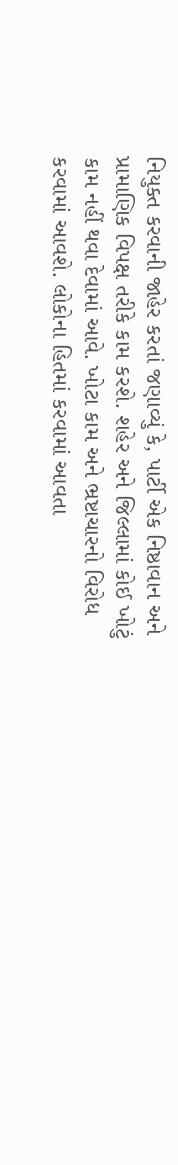નિયુક્ત કરવાની જાહેર કરતાં જણાવ્યું કે, પાર્ટી એક નિષ્ઠાવાન અને પ્રામાણિક વિપક્ષ તરીકે કામ કરશે. શહેર અને જિલ્લામાં કોઈ ખોટું કામ નહીં થવા દેવામાં આવે. ખોટા કામ અને ભ્રષ્ટાચારનો વિરોધ કરવામાં આવશે. લોકોના હિતમાં કરવામાં આવતા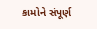કામોને સંપૂર્ણ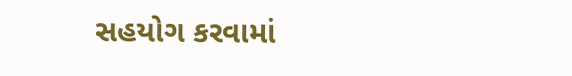સહયોગ કરવામાં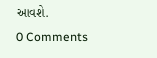આવશે.
0 Comments